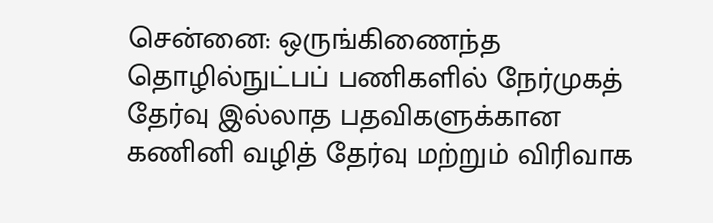சென்னை: ஒருங்கிணைந்த தொழில்நுட்பப் பணிகளில் நேர்முகத் தேர்வு இல்லாத பதவிகளுக்கான கணினி வழித் தேர்வு மற்றும் விரிவாக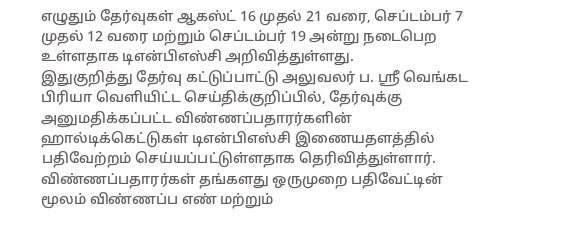எழுதும் தேர்வுகள் ஆகஸ்ட் 16 முதல் 21 வரை, செப்டம்பர் 7 முதல் 12 வரை மற்றும் செப்டம்பர் 19 அன்று நடைபெற உள்ளதாக டிஎன்பிஎஸ்சி அறிவித்துள்ளது.
இதுகுறித்து தேர்வு கட்டுப்பாட்டு அலுவலர் ப. ஸ்ரீ வெங்கட பிரியா வெளியிட்ட செய்திக்குறிப்பில், தேர்வுக்கு அனுமதிக்கப்பட்ட விண்ணப்பதாரர்களின் ஹால்டிக்கெட்டுகள் டிஎன்பிஎஸ்சி இணையதளத்தில் பதிவேற்றம் செய்யப்பட்டுள்ளதாக தெரிவித்துள்ளார்.
விண்ணப்பதாரர்கள் தங்களது ஒருமுறை பதிவேட்டின் மூலம் விண்ணப்ப எண் மற்றும்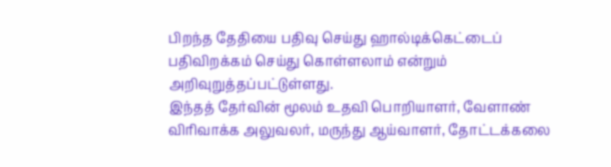பிறந்த தேதியை பதிவு செய்து ஹால்டிக்கெட்டைப் பதிவிறக்கம் செய்து கொள்ளலாம் என்றும் அறிவுறுத்தப்பட்டுள்ளது.
இந்தத் தேர்வின் மூலம் உதவி பொறியாளர், வேளாண் விரிவாக்க அலுவலர், மருந்து ஆய்வாளர், தோட்டக்கலை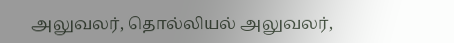அலுவலர், தொல்லியல் அலுவலர்,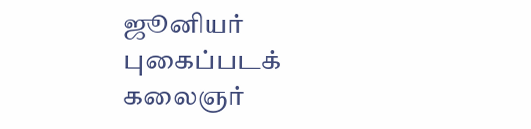ஜூனியர் புகைப்படக் கலைஞர்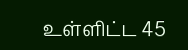உள்ளிட்ட 45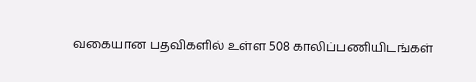வகையான பதவிகளில் உள்ள 508 காலிப்பணியிடங்கள்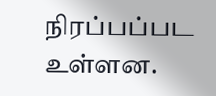நிரப்பப்பட உள்ளன.